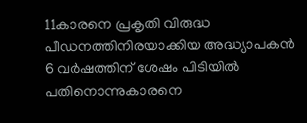11കാരനെ പ്രകൃതി വിരുദ്ധ പീഡനത്തിനിരയാക്കിയ അദ്ധ്യാപകൻ 6 വർഷത്തിന് ശേഷം പിടിയിൽ
പതിനൊന്നുകാരനെ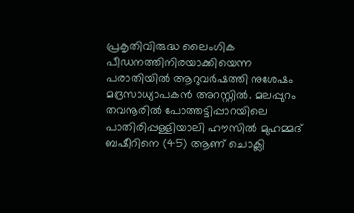പ്രകൃതിവിരുദ്ധ ലൈംഗിക പീഡനത്തിനിരയാക്കിയെന്ന പരാതിയിൽ ആറുവർഷത്തി നുശേഷം മദ്രസാധ്യാപകൻ അറസ്റ്റിൽ. മലപ്പുറം തവനൂരിൽ പോത്തട്ടിപ്പാറയിലെ പാതിരിപ്പള്ളിയാലി ഹൗസിൽ മുഹമ്മദ് ബഷീറിനെ (45) ആണ് ചൊക്ലി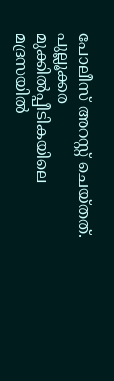പോലീസ് അറസ്റ്റ് ചെയ്തത്.
പുല്ലൂക്കര മുക്കിൽപ്പീടികയിലെ മദ്രസയിൽ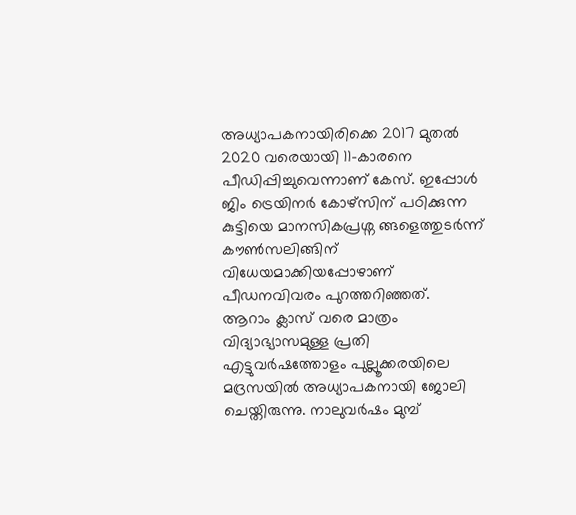അധ്യാപകനായിരിക്കെ 2017 മുതൽ 2020 വരെയായി 11-കാരനെ പീഡിപ്പിച്ചുവെന്നാണ് കേസ്. ഇപ്പോൾ ജിം ട്രെയിനർ കോഴ്സിന് പഠിക്കുന്ന കുട്ടിയെ മാനസികപ്രശ്ന ങ്ങളെത്തുടർന്ന് കൗൺസലിങ്ങിന് വിധേയമാക്കിയപ്പോഴാണ് പീഡനവിവരം പുറത്തറിഞ്ഞത്.
ആറാം ക്ലാസ് വരെ മാത്രം വിദ്യാഭ്യാസമുള്ള പ്രതി എട്ടുവർഷത്തോളം പുല്ലൂക്കരയിലെ മദ്രസയിൽ അധ്യാപകനായി ജോലി ചെയ്തിരുന്നു. നാലുവർഷം മുമ്പ്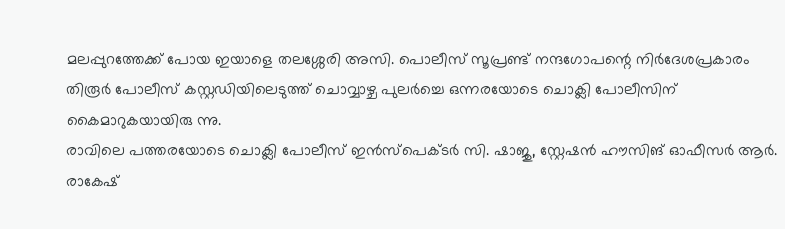മലപ്പുറത്തേക്ക് പോയ ഇയാളെ തലശ്ശേരി അസി. പൊലീസ് സൂപ്രണ്ട് നന്ദഗോപന്റെ നിർദേശപ്രകാരം തിരൂർ പോലീസ് കസ്റ്റഡിയിലെടുത്ത് ചൊവ്വാഴ്ച പുലർച്ചെ ഒന്നരയോടെ ചൊക്ലി പോലീസിന് കൈമാറുകയായിരു ന്നു.
രാവിലെ പത്തരയോടെ ചൊക്ലി പോലീസ് ഇൻസ്പെക്ടർ സി. ഷാജു, സ്റ്റേഷൻ ഹൗസിങ് ഓഫീസർ ആർ. രാകേഷ്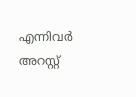എന്നിവർ അറസ്റ്റ്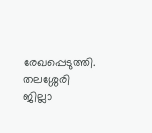രേഖപ്പെടുത്തി. തലശ്ശേരി ജില്ലാ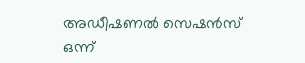അഡീഷണൽ സെഷൻസ് ഒന്ന്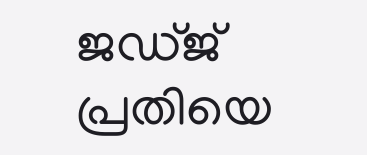ജഡ്ജ് പ്രതിയെ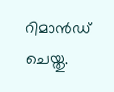റിമാൻഡ് ചെയ്തു.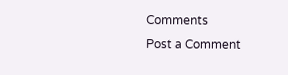Comments
Post a Comment